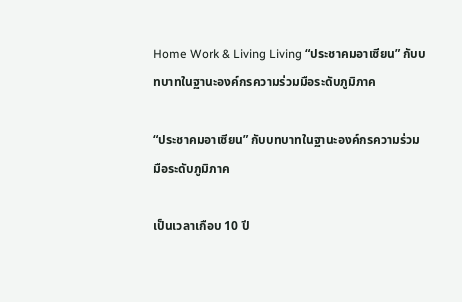Home Work & Living Living “ประชาคมอาเซียน” กับบทบาทในฐานะองค์กรความร่วมมือระดับภูมิภาค

“ประชาคมอาเซียน” กับบทบาทในฐานะองค์กรความร่วมมือระดับภูมิภาค

เป็นเวลาเกือบ 10 ปี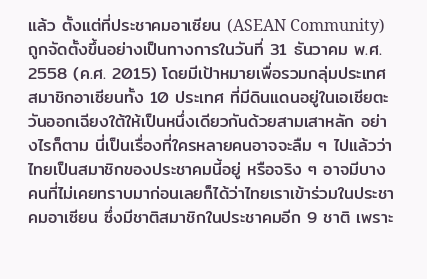แล้ว ตั้งแต่ที่ประชาคมอาเซียน (ASEAN Community) ถูกจัดตั้งขึ้นอย่างเป็นทางการในวันที่ 31 ธันวาคม พ.ศ. 2558 (ค.ศ. 2015) โดยมีเป้าหมายเพื่อรวมกลุ่มประเทศสมาชิกอาเซียนทั้ง 10 ประเทศ ที่มีดินแดนอยู่ในเอเชียตะวันออกเฉียงใต้ให้เป็นหนึ่งเดียวกันด้วยสามเสาหลัก อย่างไรก็ตาม นี่เป็นเรื่องที่ใครหลายคนอาจจะลืม ๆ ไปแล้วว่าไทยเป็นสมาชิกของประชาคมนี้อยู่ หรือจริง ๆ อาจมีบางคนที่ไม่เคยทราบมาก่อนเลยก็ได้ว่าไทยเราเข้าร่วมในประชาคมอาเซียน ซึ่งมีชาติสมาชิกในประชาคมอีก 9 ชาติ เพราะ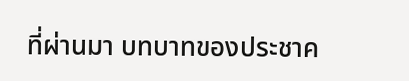ที่ผ่านมา บทบาทของประชาค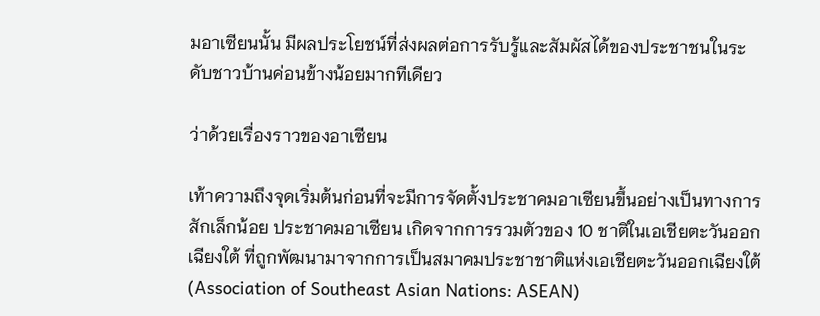มอาเซียนนั้น มีผลประโยชน์ที่ส่งผลต่อการรับรู้และสัมผัสได้ของประชาชนในระดับชาวบ้านค่อนข้างน้อยมากทีเดียว

ว่าด้วยเรื่องราวของอาเซียน

เท้าความถึงจุดเริ่มต้นก่อนที่จะมีการจัดตั้งประชาคมอาเซียนขึ้นอย่างเป็นทางการสักเล็กน้อย ประชาคมอาเซียน เกิดจากการรวมตัวของ 10 ชาติในเอเชียตะวันออกเฉียงใต้ ที่ถูกพัฒนามาจากการเป็นสมาคมประชาชาติแห่งเอเชียตะวันออกเฉียงใต้ (Association of Southeast Asian Nations: ASEAN)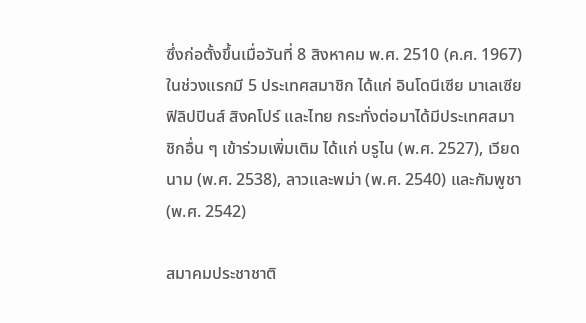ซึ่งก่อตั้งขึ้นเมื่อวันที่ 8 สิงหาคม พ.ศ. 2510 (ค.ศ. 1967) ในช่วงแรกมี 5 ประเทศสมาชิก ได้แก่ อินโดนีเซีย มาเลเซีย ฟิลิปปินส์ สิงคโปร์ และไทย กระทั่งต่อมาได้มีประเทศสมาชิกอื่น ๆ เข้าร่วมเพิ่มเติม ได้แก่ บรูไน (พ.ศ. 2527), เวียดนาม (พ.ศ. 2538), ลาวและพม่า (พ.ศ. 2540) และกัมพูชา (พ.ศ. 2542)

สมาคมประชาชาติ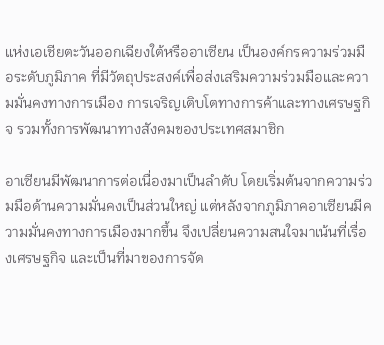แห่งเอเชียตะวันออกเฉียงใต้หรืออาเซียน เป็นองค์กรความร่วมมือระดับภูมิภาค ที่มีวัตถุประสงค์เพื่อส่งเสริมความร่วมมือและความมั่นคงทางการเมือง การเจริญเติบโตทางการค้าและทางเศรษฐกิจ รวมทั้งการพัฒนาทางสังคมของประเทศสมาชิก

อาเซียนมีพัฒนาการต่อเนื่องมาเป็นลำดับ โดยเริ่มต้นจากความร่วมมือด้านความมั่นคงเป็นส่วนใหญ่ แต่หลังจากภูมิภาคอาเซียนมีความมั่นคงทางการเมืองมากขึ้น จึงเปลี่ยนความสนใจมาเน้นที่เรื่องเศรษฐกิจ และเป็นที่มาของการจัด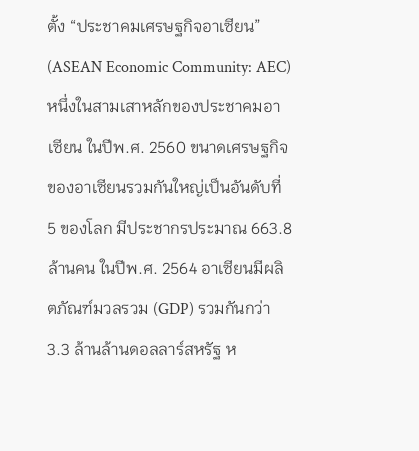ตั้ง “ประชาคมเศรษฐกิจอาเซียน” (ASEAN Economic Community: AEC) หนึ่งในสามเสาหลักของประชาคมอาเซียน ในปีพ.ศ. 2560 ขนาดเศรษฐกิจของอาเซียนรวมกันใหญ่เป็นอันดับที่ 5 ของโลก มีประชากรประมาณ 663.8 ล้านคน ในปีพ.ศ. 2564 อาเซียนมีผลิตภัณฑ์มวลรวม (GDP) รวมกันกว่า 3.3 ล้านล้านดอลลาร์สหรัฐ ห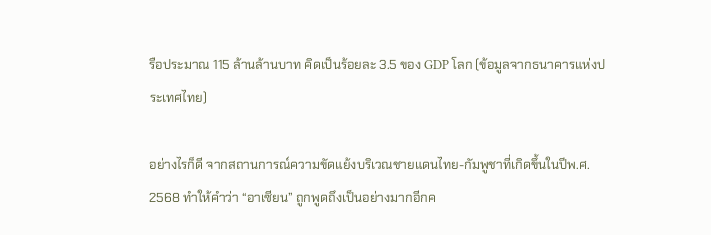รือประมาณ 115 ล้านล้านบาท คิดเป็นร้อยละ 3.5 ของ GDP โลก (ข้อมูลจากธนาคารแห่งประเทศไทย)

อย่างไรก็ดี จากสถานการณ์ความขัดแย้งบริเวณชายแดนไทย-กัมพูชาที่เกิดขึ้นในปีพ.ศ. 2568 ทำให้คำว่า “อาเซียน” ถูกพูดถึงเป็นอย่างมากอีกค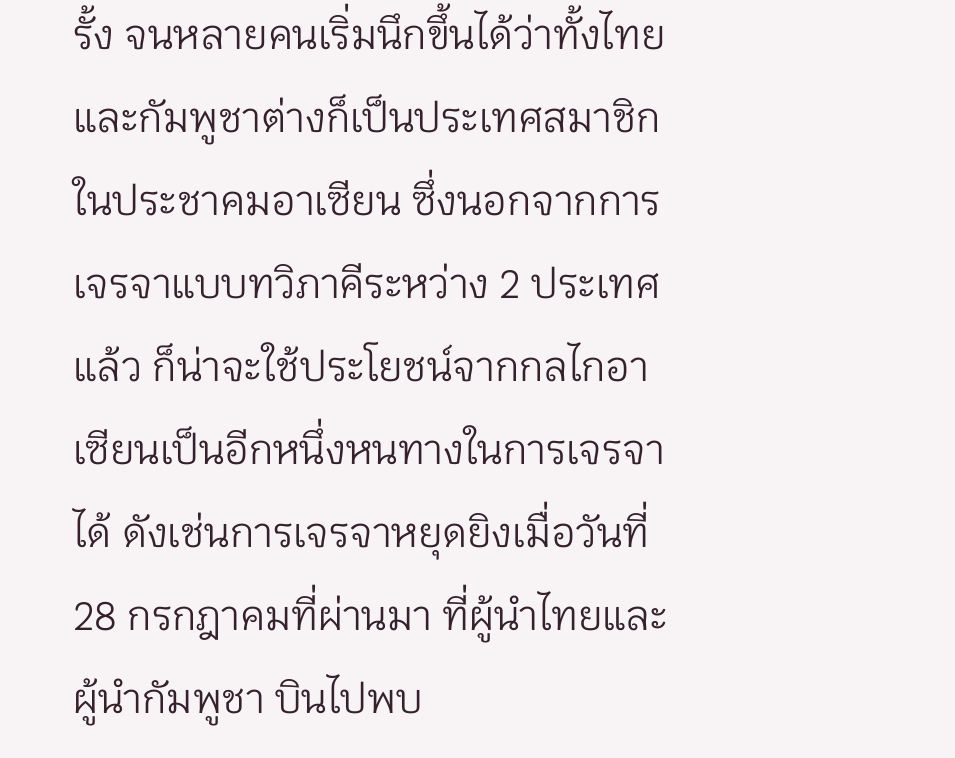รั้ง จนหลายคนเริ่มนึกขึ้นได้ว่าทั้งไทยและกัมพูชาต่างก็เป็นประเทศสมาชิกในประชาคมอาเซียน ซึ่งนอกจากการเจรจาแบบทวิภาคีระหว่าง 2 ประเทศแล้ว ก็น่าจะใช้ประโยชน์จากกลไกอาเซียนเป็นอีกหนึ่งหนทางในการเจรจาได้ ดังเช่นการเจรจาหยุดยิงเมื่อวันที่ 28 กรกฎาคมที่ผ่านมา ที่ผู้นำไทยและผู้นำกัมพูชา บินไปพบ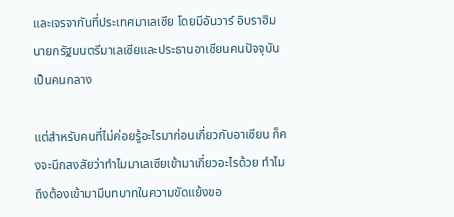และเจรจากันที่ประเทศมาเลเซีย โดยมีอันวาร์ อิบราฮิม นายกรัฐมนตรีมาเลเซียและประธานอาเซียนคนปัจจุบัน เป็นคนกลาง

แต่สำหรับคนที่ไม่ค่อยรู้อะไรมาก่อนเกี่ยวกับอาเซียน ก็คงจะนึกสงสัยว่าทำไมมาเลเซียเข้ามาเกี่ยวอะไรด้วย ทำไมถึงต้องเข้ามามีบทบาทในความขัดแย้งขอ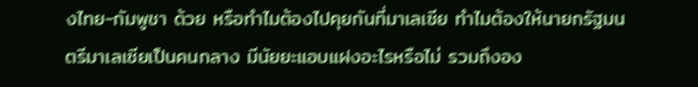งไทย-กัมพูชา ด้วย หรือทำไมต้องไปคุยกันที่มาเลเซีย ทำไมต้องให้นายกรัฐมนตรีมาเลเซียเป็นคนกลาง มีนัยยะแอบแฝงอะไรหรือไม่ รวมถึงอง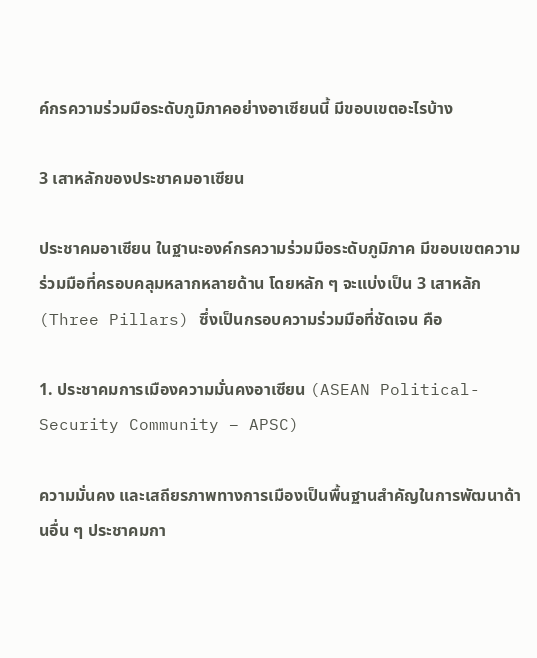ค์กรความร่วมมือระดับภูมิภาคอย่างอาเซียนนี้ มีขอบเขตอะไรบ้าง

3 เสาหลักของประชาคมอาเซียน

ประชาคมอาเซียน ในฐานะองค์กรความร่วมมือระดับภูมิภาค มีขอบเขตความร่วมมือที่ครอบคลุมหลากหลายด้าน โดยหลัก ๆ จะแบ่งเป็น 3 เสาหลัก (Three Pillars) ซึ่งเป็นกรอบความร่วมมือที่ชัดเจน คือ

1. ประชาคมการเมืองความมั่นคงอาเซียน (ASEAN Political-Security Community – APSC)

ความมั่นคง และเสถียรภาพทางการเมืองเป็นพื้นฐานสำคัญในการพัฒนาด้านอื่น ๆ ประชาคมกา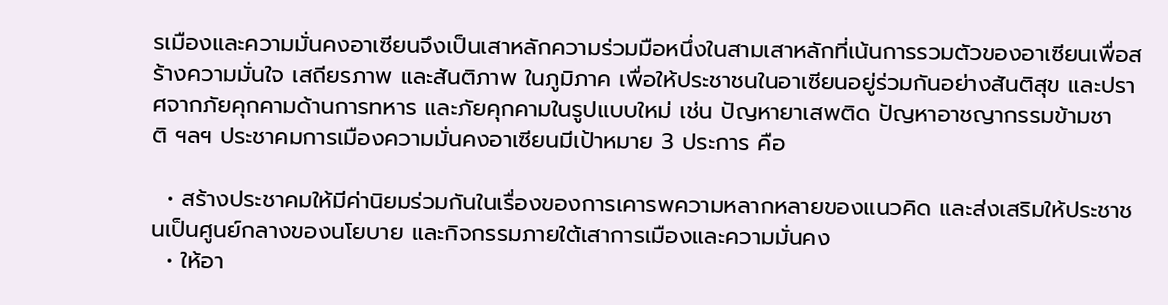รเมืองและความมั่นคงอาเซียนจึงเป็นเสาหลักความร่วมมือหนึ่งในสามเสาหลักที่เน้นการรวมตัวของอาเซียนเพื่อสร้างความมั่นใจ เสถียรภาพ และสันติภาพ ในภูมิภาค เพื่อให้ประชาชนในอาเซียนอยู่ร่วมกันอย่างสันติสุข และปราศจากภัยคุกคามด้านการทหาร และภัยคุกคามในรูปแบบใหม่ เช่น ปัญหายาเสพติด ปัญหาอาชญากรรมข้ามชาติ ฯลฯ ประชาคมการเมืองความมั่นคงอาเซียนมีเป้าหมาย 3 ประการ คือ

  • สร้างประชาคมให้มีค่านิยมร่วมกันในเรื่องของการเคารพความหลากหลายของแนวคิด และส่งเสริมให้ประชาชนเป็นศูนย์กลางของนโยบาย และกิจกรรมภายใต้เสาการเมืองและความมั่นคง
  • ให้อา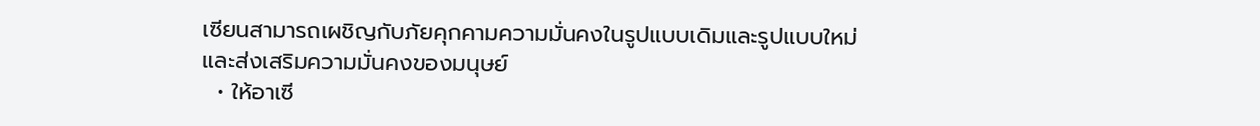เซียนสามารถเผชิญกับภัยคุกคามความมั่นคงในรูปแบบเดิมและรูปแบบใหม่ และส่งเสริมความมั่นคงของมนุษย์
  • ให้อาเซี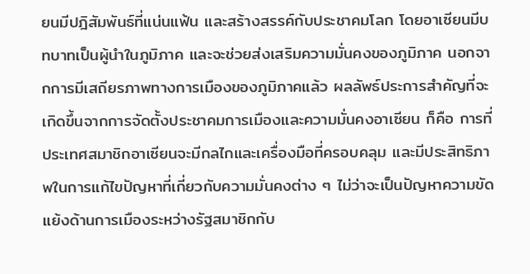ยนมีปฎิสัมพันธ์ที่แน่นแฟ้น และสร้างสรรค์กับประชาคมโลก โดยอาเซียนมีบทบาทเป็นผู้นำในภูมิภาค และจะช่วยส่งเสริมความมั่นคงของภูมิภาค นอกจากการมีเสถียรภาพทางการเมืองของภูมิภาคแล้ว ผลลัพธ์ประการสำคัญที่จะเกิดขึ้นจากการจัดตั้งประชาคมการเมืองและความมั่นคงอาเซียน ก็คือ การที่ประเทศสมาชิกอาเซียนจะมีกลไกและเครื่องมือที่ครอบคลุม และมีประสิทธิภาพในการแก้ไขปัญหาที่เกี่ยวกับความมั่นคงต่าง ๆ ไม่ว่าจะเป็นปัญหาความขัดแย้งด้านการเมืองระหว่างรัฐสมาชิกกับ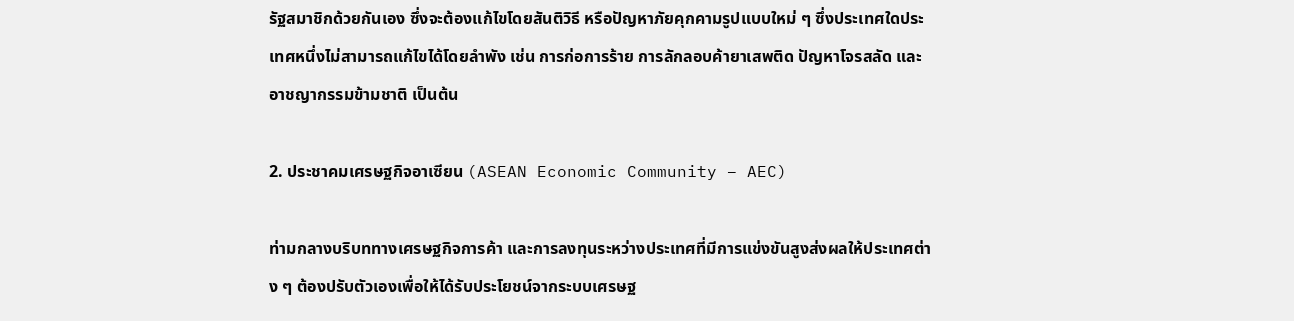รัฐสมาชิกด้วยกันเอง ซึ่งจะต้องแก้ไขโดยสันติวิธี หรือปัญหาภัยคุกคามรูปแบบใหม่ ๆ ซึ่งประเทศใดประเทศหนึ่งไม่สามารถแก้ไขได้โดยลำพัง เช่น การก่อการร้าย การลักลอบค้ายาเสพติด ปัญหาโจรสลัด และอาชญากรรมข้ามชาติ เป็นต้น

2. ประชาคมเศรษฐกิจอาเซียน (ASEAN Economic Community – AEC)

ท่ามกลางบริบททางเศรษฐกิจการค้า และการลงทุนระหว่างประเทศที่มีการแข่งขันสูงส่งผลให้ประเทศต่าง ๆ ต้องปรับตัวเองเพื่อให้ได้รับประโยชน์จากระบบเศรษฐ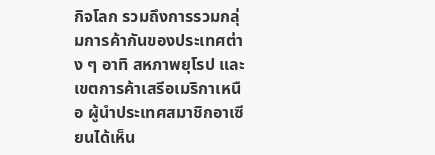กิจโลก รวมถึงการรวมกลุ่มการค้ากันของประเทศต่าง ๆ อาทิ สหภาพยุโรป และเขตการค้าเสรีอเมริกาเหนือ ผู้นำประเทศสมาชิกอาเซียนได้เห็น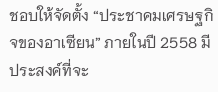ชอบให้จัดตั้ง “ประชาคมเศรษฐกิจของอาเซียน” ภายในปี 2558 มีประสงค์ที่จะ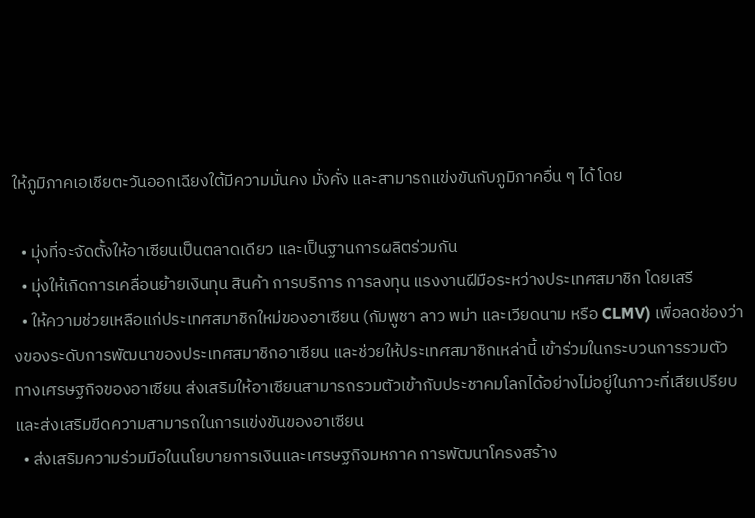ให้ภูมิภาคเอเชียตะวันออกเฉียงใต้มีความมั่นคง มั่งคั่ง และสามารถแข่งขันกับภูมิภาคอื่น ๆ ได้ โดย

  • มุ่งที่จะจัดตั้งให้อาเซียนเป็นตลาดเดียว และเป็นฐานการผลิตร่วมกัน
  • มุ่งให้เกิดการเคลื่อนย้ายเงินทุน สินค้า การบริการ การลงทุน แรงงานฝีมือระหว่างประเทศสมาชิก โดยเสรี
  • ให้ความช่วยเหลือแก่ประเทศสมาชิกใหม่ของอาเซียน (กัมพูชา ลาว พม่า และเวียดนาม หรือ CLMV) เพื่อลดช่องว่างของระดับการพัฒนาของประเทศสมาชิกอาเซียน และช่วยให้ประเทศสมาชิกเหล่านี้ เข้าร่วมในกระบวนการรวมตัวทางเศรษฐกิจของอาเซียน ส่งเสริมให้อาเซียนสามารถรวมตัวเข้ากับประชาคมโลกได้อย่างไม่อยู่ในภาวะที่เสียเปรียบ และส่งเสริมขีดความสามารถในการแข่งขันของอาเซียน
  • ส่งเสริมความร่วมมือในนโยบายการเงินและเศรษฐกิจมหภาค การพัฒนาโครงสร้าง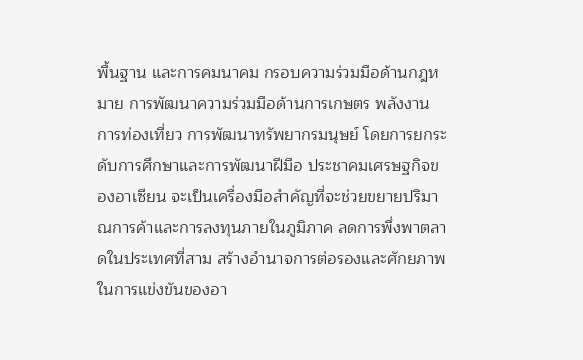พื้นฐาน และการคมนาคม กรอบความร่วมมือด้านกฎหมาย การพัฒนาความร่วมมือด้านการเกษตร พลังงาน การท่องเที่ยว การพัฒนาทรัพยากรมนุษย์ โดยการยกระดับการศึกษาและการพัฒนาฝีมือ ประชาคมเศรษฐกิจของอาเซียน จะเป็นเครื่องมือสำคัญที่จะช่วยขยายปริมาณการค้าและการลงทุนภายในภูมิภาค ลดการพึ่งพาตลาดในประเทศที่สาม สร้างอำนาจการต่อรองและศักยภาพในการแข่งขันของอา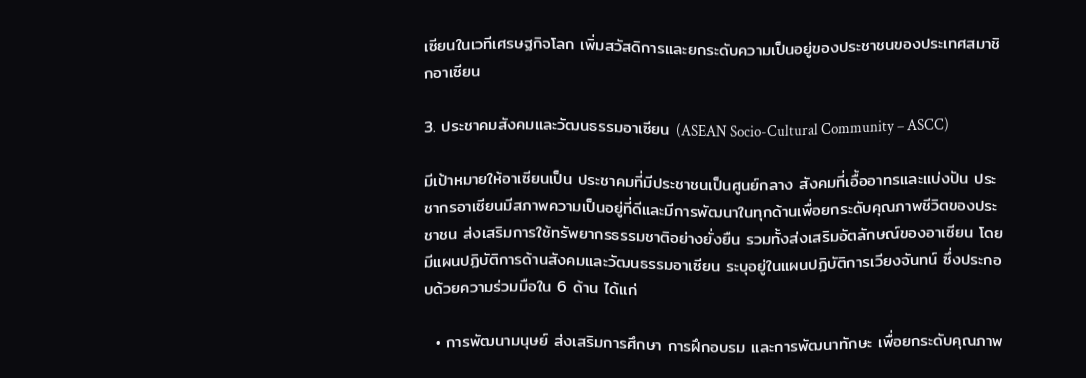เซียนในเวทีเศรษฐกิจโลก เพิ่มสวัสดิการและยกระดับความเป็นอยู่ของประชาชนของประเทศสมาชิกอาเซียน

3. ประชาคมสังคมและวัฒนธรรมอาเซียน (ASEAN Socio-Cultural Community – ASCC)

มีเป้าหมายให้อาเซียนเป็น ประชาคมที่มีประชาชนเป็นศูนย์กลาง สังคมที่เอื้ออาทรและแบ่งปัน ประชากรอาเซียนมีสภาพความเป็นอยู่ที่ดีและมีการพัฒนาในทุกด้านเพื่อยกระดับคุณภาพชีวิตของประชาชน ส่งเสริมการใช้ทรัพยากรธรรมชาติอย่างยั่งยืน รวมทั้งส่งเสริมอัตลักษณ์ของอาเซียน โดยมีแผนปฏิบัติการด้านสังคมและวัฒนธรรมอาเซียน ระบุอยู่ในแผนปฏิบัติการเวียงจันทน์ ซึ่งประกอบด้วยความร่วมมือใน 6 ด้าน ได้แก่

  • การพัฒนามนุษย์ ส่งเสริมการศึกษา การฝึกอบรม และการพัฒนาทักษะ เพื่อยกระดับคุณภาพ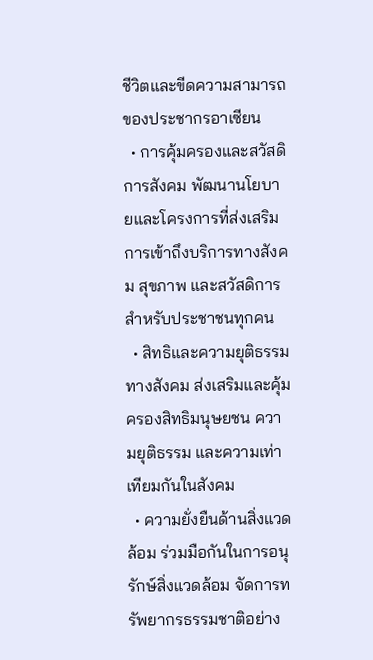ชีวิตและขีดความสามารถของประชากรอาเซียน
  • การคุ้มครองและสวัสดิการสังคม พัฒนานโยบายและโครงการที่ส่งเสริมการเข้าถึงบริการทางสังคม สุขภาพ และสวัสดิการสำหรับประชาชนทุกคน
  • สิทธิและความยุติธรรมทางสังคม ส่งเสริมและคุ้มครองสิทธิมนุษยชน ความยุติธรรม และความเท่าเทียมกันในสังคม
  • ความยั่งยืนด้านสิ่งแวดล้อม ร่วมมือกันในการอนุรักษ์สิ่งแวดล้อม จัดการทรัพยากรธรรมชาติอย่าง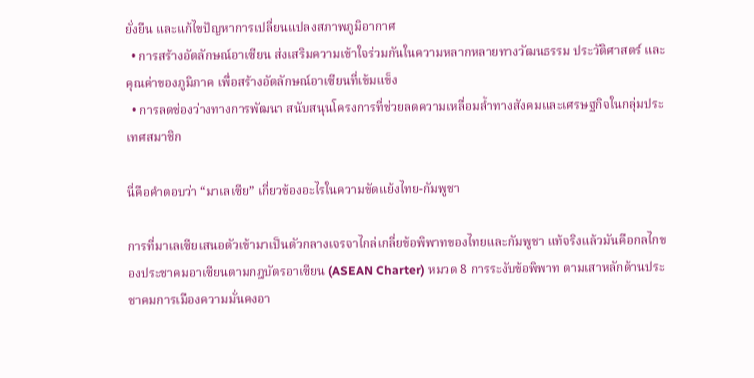ยั่งยืน และแก้ไขปัญหาการเปลี่ยนแปลงสภาพภูมิอากาศ
  • การสร้างอัตลักษณ์อาเซียน ส่งเสริมความเข้าใจร่วมกันในความหลากหลายทางวัฒนธรรม ประวัติศาสตร์ และคุณค่าของภูมิภาค เพื่อสร้างอัตลักษณ์อาเซียนที่เข้มแข็ง
  • การลดช่องว่างทางการพัฒนา สนับสนุนโครงการที่ช่วยลดความเหลื่อมล้ำทางสังคมและเศรษฐกิจในกลุ่มประเทศสมาชิก

นี่คือคำตอบว่า “มาเลเซีย” เกี่ยวข้องอะไรในความขัดแย้งไทย-กัมพูชา

การที่มาเลเซียเสนอตัวเข้ามาเป็นตัวกลางเจรจาไกล่เกลี่ยข้อพิพาทของไทยและกัมพูชา แท้จริงแล้วมันคือกลไกของประชาคมอาเซียนตามกฎบัตรอาเซียน (ASEAN Charter) หมวด 8 การระงับข้อพิพาท ตามเสาหลักด้านประชาคมการเมืองความมั่นคงอา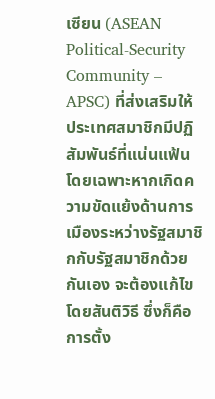เซียน (ASEAN Political-Security Community – APSC) ที่ส่งเสริมให้ประเทศสมาชิกมีปฏิสัมพันธ์ที่แน่นแฟ้น โดยเฉพาะหากเกิดความขัดแย้งด้านการเมืองระหว่างรัฐสมาชิกกับรัฐสมาชิกด้วยกันเอง จะต้องแก้ไขโดยสันติวิธี ซึ่งก็คือการตั้ง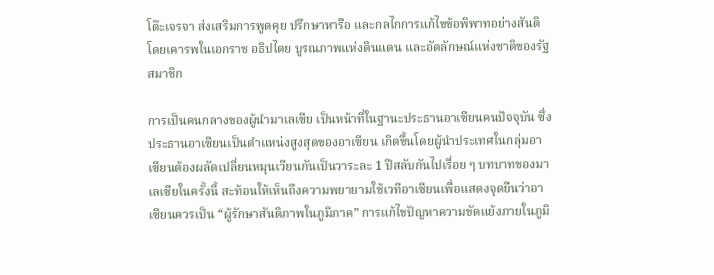โต๊ะเจรจา ส่งเสริมการพูดคุย ปรึกษาหารือ และกลไกการแก้ไขข้อพิพาทอย่างสันติ โดยเคารพในเอกราช อธิปไตย บูรณภาพแห่งดินแดน และอัตลักษณ์แห่งชาติของรัฐสมาชิก

การเป็นคนกลางของผู้นำมาเลเซีย เป็นหน้าที่ในฐานะประธานอาเซียนคนปัจจุบัน ซึ่งประธานอาเซียนเป็นตําแหน่งสูงสุดของอาเซียน เกิดขึ้นโดยผู้นําประเทศในกลุ่มอาเซียนต้องผลัดเปลี่ยนหมุนเวียนกันเป็นวาระละ 1 ปีสลับกันไปเรื่อย ๆ บทบาทของมาเลเซียในครั้งนี้ สะท้อนให้เห็นถึงความพยายามใช้เวทีอาเซียนเพื่อแสดงจุดยืนว่าอาเซียนควรเป็น “ผู้รักษาสันติภาพในภูมิภาค” การแก้ไขปัญหาความขัดแย้งภายในภูมิ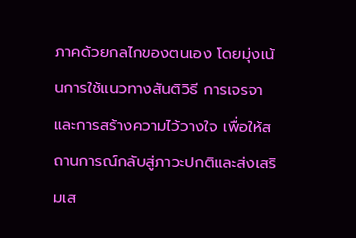ภาคด้วยกลไกของตนเอง โดยมุ่งเน้นการใช้แนวทางสันติวิธี การเจรจา และการสร้างความไว้วางใจ เพื่อให้สถานการณ์กลับสู่ภาวะปกติและส่งเสริมเส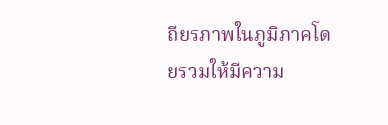ถียรภาพในภูมิภาคโดยรวมให้มีความ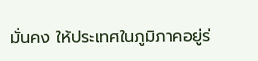มั่นคง ให้ประเทศในภูมิภาคอยู่ร่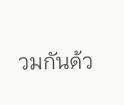วมกันด้ว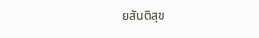ยสันติสุข